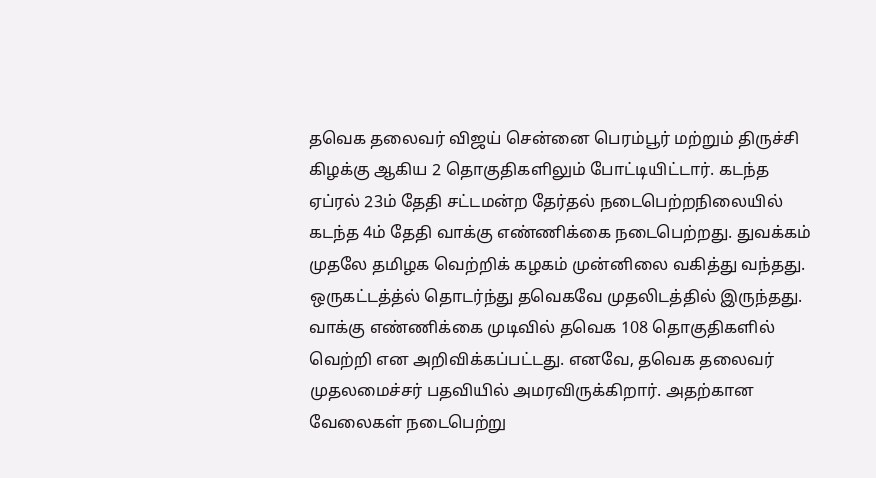தவெக தலைவர் விஜய் சென்னை பெரம்பூர் மற்றும் திருச்சி கிழக்கு ஆகிய 2 தொகுதிகளிலும் போட்டியிட்டார். கடந்த ஏப்ரல் 23ம் தேதி சட்டமன்ற தேர்தல் நடைபெற்றநிலையில் கடந்த 4ம் தேதி வாக்கு எண்ணிக்கை நடைபெற்றது. துவக்கம் முதலே தமிழக வெற்றிக் கழகம் முன்னிலை வகித்து வந்தது.
ஒருகட்டத்த்ல் தொடர்ந்து தவெகவே முதலிடத்தில் இருந்தது. வாக்கு எண்ணிக்கை முடிவில் தவெக 108 தொகுதிகளில் வெற்றி என அறிவிக்கப்பட்டது. எனவே, தவெக தலைவர் முதலமைச்சர் பதவியில் அமரவிருக்கிறார். அதற்கான வேலைகள் நடைபெற்று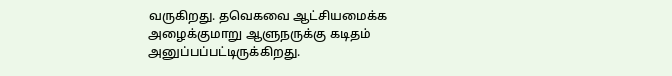வருகிறது. தவெகவை ஆட்சியமைக்க அழைக்குமாறு ஆளுநருக்கு கடிதம் அனுப்பப்பட்டிருக்கிறது.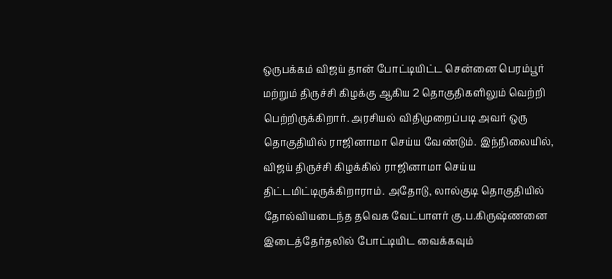ஒருபக்கம் விஜய் தான் போட்டியிட்ட சென்னை பெரம்பூர் மற்றும் திருச்சி கிழக்கு ஆகிய 2 தொகுதிகளிலும் வெற்றி பெற்றிருக்கிறார். அரசியல் விதிமுறைப்படி அவர் ஒரு தொகுதியில் ராஜினாமா செய்ய வேண்டும். இந்நிலையில், விஜய் திருச்சி கிழக்கில் ராஜினாமா செய்ய திட்டமிட்டிருக்கிறாராம். அதோடு, லால்குடி தொகுதியில் தோல்வியடைந்த தவெக வேட்பாளர் கு.ப.கிருஷ்ணனை இடைத்தேர்தலில் போட்டியிட வைக்கவும்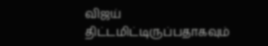விஜய் திட்டமிட்டிருப்பதாகவும்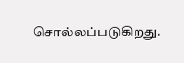சொல்லப்படுகிறது.